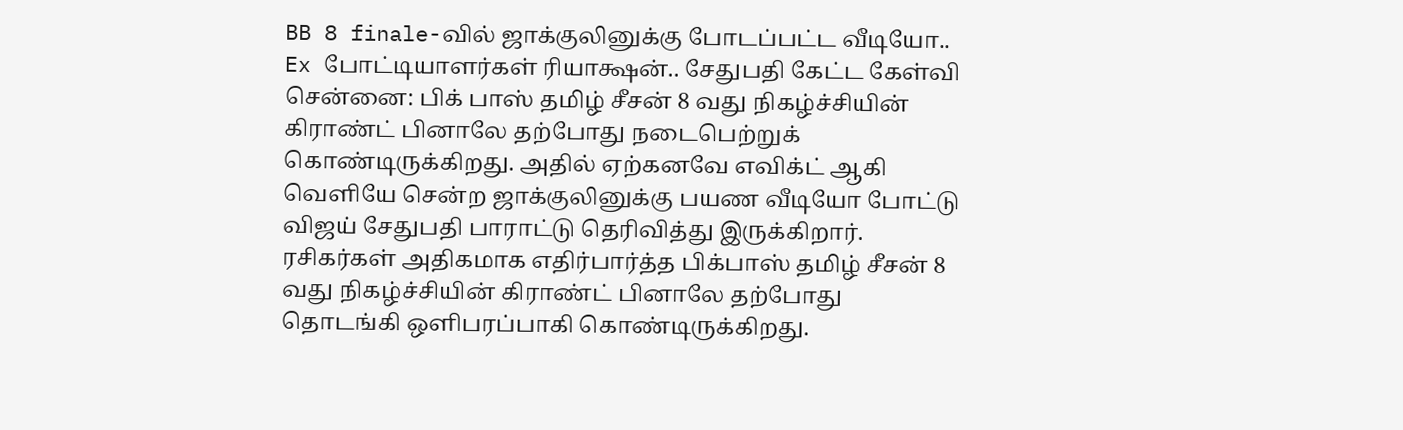BB 8 finale-வில் ஜாக்குலினுக்கு போடப்பட்ட வீடியோ.. Ex போட்டியாளர்கள் ரியாக்ஷன்.. சேதுபதி கேட்ட கேள்வி
சென்னை: பிக் பாஸ் தமிழ் சீசன் 8 வது நிகழ்ச்சியின் கிராண்ட் பினாலே தற்போது நடைபெற்றுக் கொண்டிருக்கிறது. அதில் ஏற்கனவே எவிக்ட் ஆகி வெளியே சென்ற ஜாக்குலினுக்கு பயண வீடியோ போட்டு விஜய் சேதுபதி பாராட்டு தெரிவித்து இருக்கிறார்.
ரசிகர்கள் அதிகமாக எதிர்பார்த்த பிக்பாஸ் தமிழ் சீசன் 8 வது நிகழ்ச்சியின் கிராண்ட் பினாலே தற்போது தொடங்கி ஒளிபரப்பாகி கொண்டிருக்கிறது.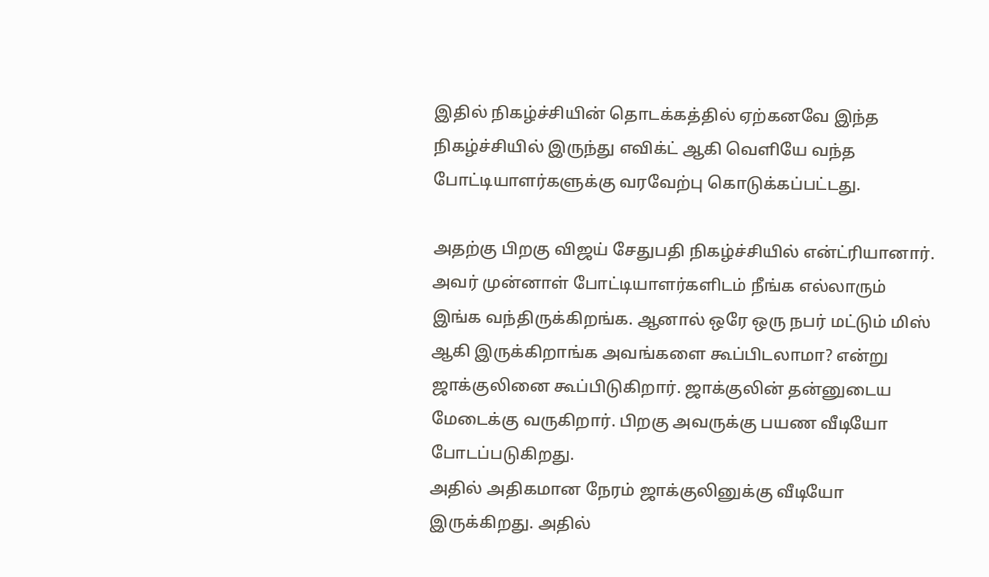இதில் நிகழ்ச்சியின் தொடக்கத்தில் ஏற்கனவே இந்த நிகழ்ச்சியில் இருந்து எவிக்ட் ஆகி வெளியே வந்த போட்டியாளர்களுக்கு வரவேற்பு கொடுக்கப்பட்டது.

அதற்கு பிறகு விஜய் சேதுபதி நிகழ்ச்சியில் என்ட்ரியானார். அவர் முன்னாள் போட்டியாளர்களிடம் நீங்க எல்லாரும் இங்க வந்திருக்கிறங்க. ஆனால் ஒரே ஒரு நபர் மட்டும் மிஸ் ஆகி இருக்கிறாங்க அவங்களை கூப்பிடலாமா? என்று ஜாக்குலினை கூப்பிடுகிறார். ஜாக்குலின் தன்னுடைய மேடைக்கு வருகிறார். பிறகு அவருக்கு பயண வீடியோ போடப்படுகிறது.
அதில் அதிகமான நேரம் ஜாக்குலினுக்கு வீடியோ இருக்கிறது. அதில்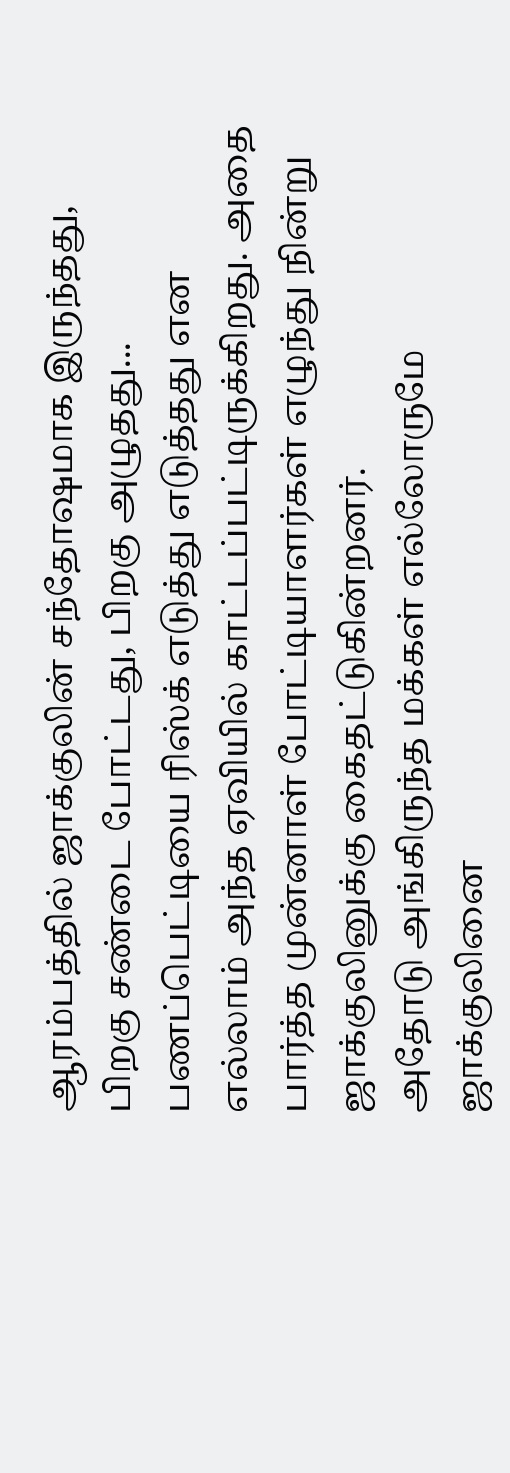ஆரம்பத்தில் ஜாக்குலின் சந்தோஷமாக இருந்தது, பிறகு சண்டை போட்டது, பிறகு அழுதது... பணப்பெட்டியை ரிஸ்க் எடுத்து எடுத்தது என எல்லாம் அந்த ஏவியில் காட்டப்பட்டிருக்கிறது. அதை பார்த்த முன்னாள் போட்டியாளர்கள் எழுந்து நின்று ஜாக்குலினுக்கு கைதட்டுகின்றனர்.
அதோடு அங்கிருந்த மக்கள் எல்லோருமே ஜாக்குலினை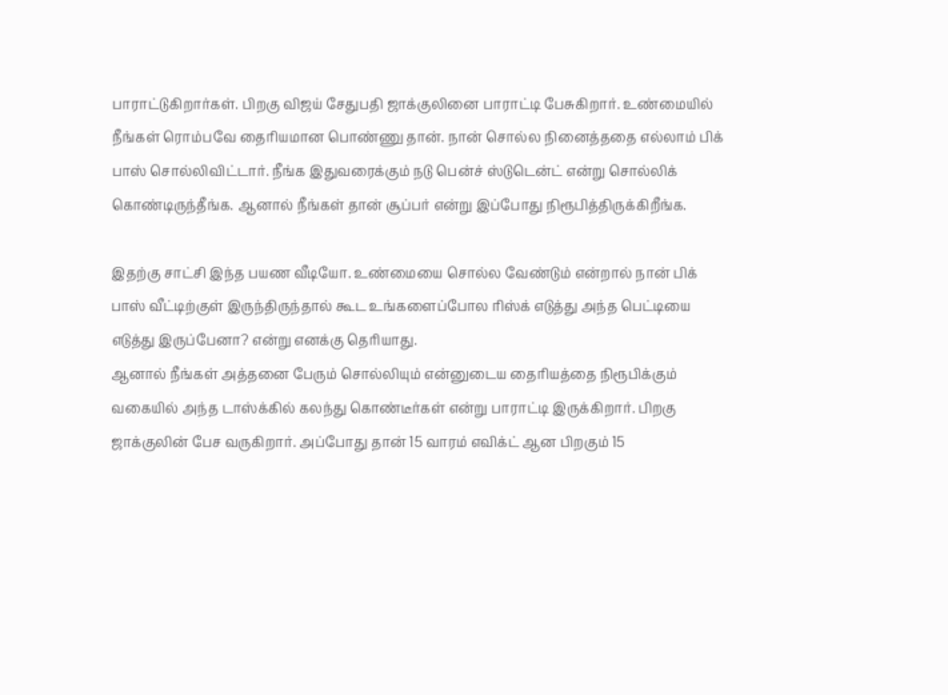பாராட்டுகிறார்கள். பிறகு விஜய் சேதுபதி ஜாக்குலினை பாராட்டி பேசுகிறார். உண்மையில் நீங்கள் ரொம்பவே தைரியமான பொண்ணு தான். நான் சொல்ல நினைத்ததை எல்லாம் பிக் பாஸ் சொல்லிவிட்டார். நீங்க இதுவரைக்கும் நடு பென்ச் ஸ்டுடென்ட் என்று சொல்லிக் கொண்டிருந்தீங்க. ஆனால் நீங்கள் தான் சூப்பர் என்று இப்போது நிரூபித்திருக்கிறீங்க.

இதற்கு சாட்சி இந்த பயண வீடியோ. உண்மையை சொல்ல வேண்டும் என்றால் நான் பிக் பாஸ் வீட்டிற்குள் இருந்திருந்தால் கூட உங்களைப்போல ரிஸ்க் எடுத்து அந்த பெட்டியை எடுத்து இருப்பேனா? என்று எனக்கு தெரியாது.
ஆனால் நீங்கள் அத்தனை பேரும் சொல்லியும் என்னுடைய தைரியத்தை நிரூபிக்கும் வகையில் அந்த டாஸ்க்கில் கலந்து கொண்டீர்கள் என்று பாராட்டி இருக்கிறார். பிறகு ஜாக்குலின் பேச வருகிறார். அப்போது தான் 15 வாரம் எவிக்ட் ஆன பிறகும் 15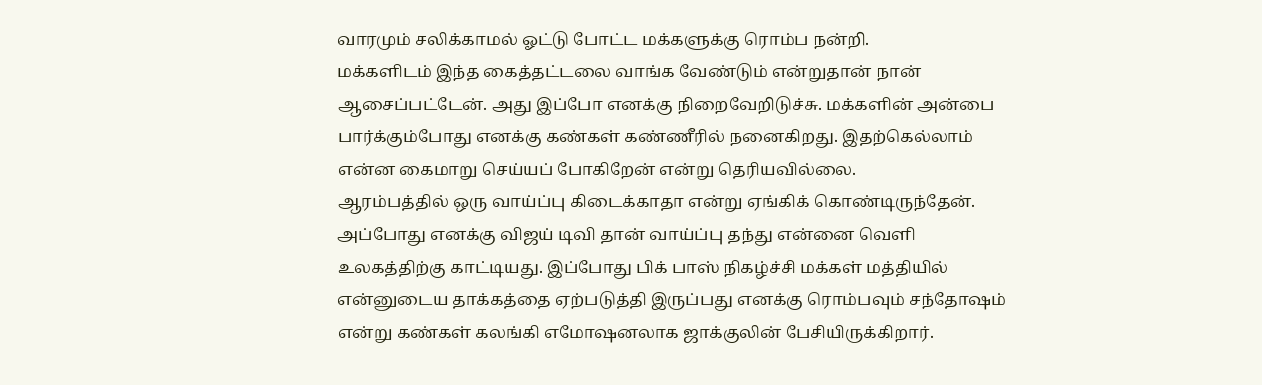வாரமும் சலிக்காமல் ஓட்டு போட்ட மக்களுக்கு ரொம்ப நன்றி.
மக்களிடம் இந்த கைத்தட்டலை வாங்க வேண்டும் என்றுதான் நான் ஆசைப்பட்டேன். அது இப்போ எனக்கு நிறைவேறிடுச்சு. மக்களின் அன்பை பார்க்கும்போது எனக்கு கண்கள் கண்ணீரில் நனைகிறது. இதற்கெல்லாம் என்ன கைமாறு செய்யப் போகிறேன் என்று தெரியவில்லை.
ஆரம்பத்தில் ஒரு வாய்ப்பு கிடைக்காதா என்று ஏங்கிக் கொண்டிருந்தேன். அப்போது எனக்கு விஜய் டிவி தான் வாய்ப்பு தந்து என்னை வெளி உலகத்திற்கு காட்டியது. இப்போது பிக் பாஸ் நிகழ்ச்சி மக்கள் மத்தியில் என்னுடைய தாக்கத்தை ஏற்படுத்தி இருப்பது எனக்கு ரொம்பவும் சந்தோஷம் என்று கண்கள் கலங்கி எமோஷனலாக ஜாக்குலின் பேசியிருக்கிறார்.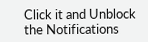Click it and Unblock the Notifications